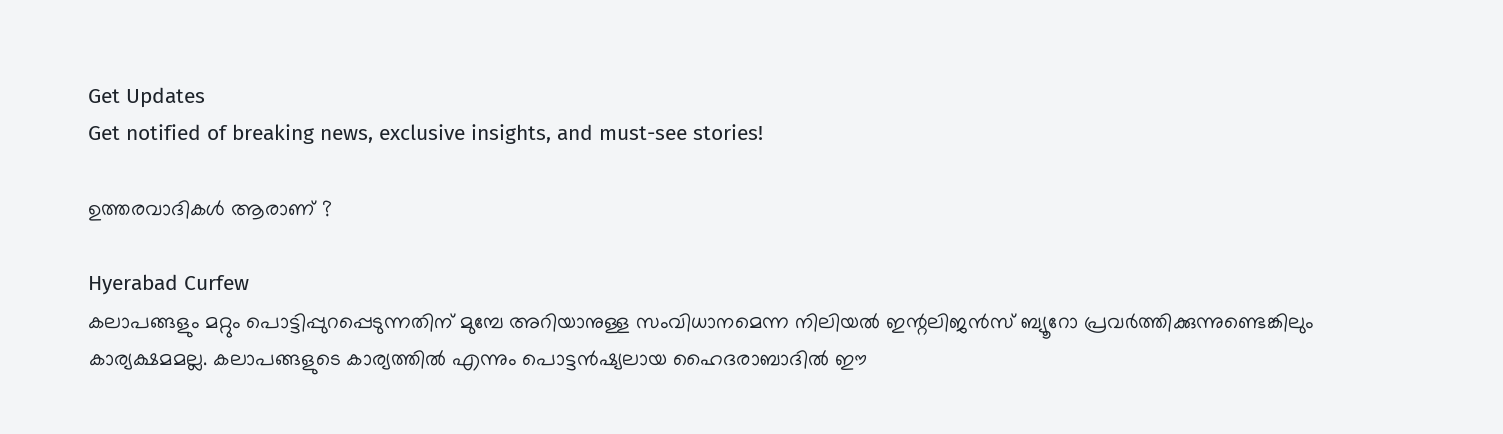Get Updates
Get notified of breaking news, exclusive insights, and must-see stories!

ഉത്തരവാദികള്‍ ആരാണ് ?

Hyerabad Curfew
കലാപങ്ങളും മറ്റും പൊട്ടിപ്പുറപ്പെടുന്നതിന് മുമ്പേ അറിയാനുള്ള സംവിധാനമെന്ന നിലിയല്‍ ഇന്റലിജന്‍സ് ബ്യൂറോ പ്രവര്‍ത്തിക്കുന്നുണ്ടെങ്കിലും കാര്യക്ഷമമല്ല. കലാപങ്ങളുടെ കാര്യത്തില്‍ എന്നും പൊട്ടന്‍ഷ്യലായ ഹൈദരാബാദില്‍ ഈ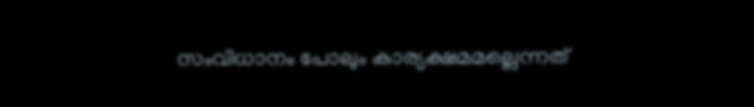സംവിധാനം പോലും കാര്യക്ഷമമല്ലെന്നത്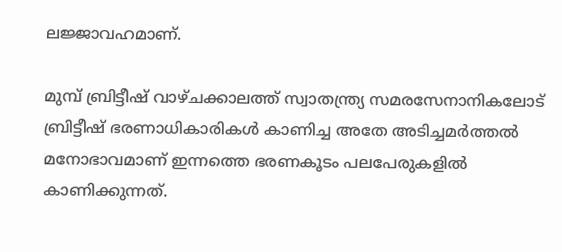ലജ്ജാവഹമാണ്.

മുമ്പ് ബ്രിട്ടീഷ് വാഴ്ചക്കാലത്ത് സ്വാതന്ത്ര്യ സമരസേനാനികലോട് ബ്രിട്ടീഷ് ഭരണാധികാരികള്‍ കാണിച്ച അതേ അടിച്ചമര്‍ത്തല്‍ മനോഭാവമാണ് ഇന്നത്തെ ഭരണകൂടം പലപേരുകളില്‍ കാണിക്കുന്നത്.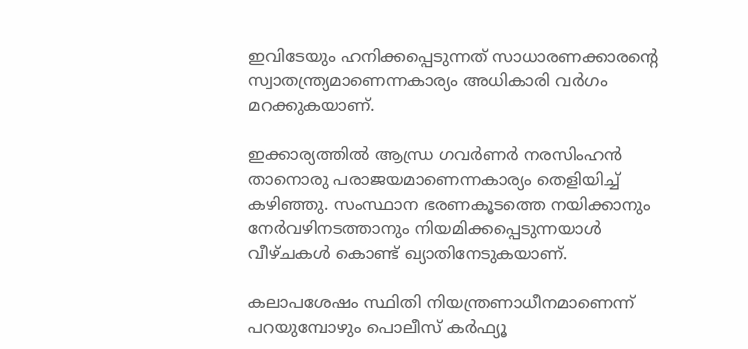ഇവിടേയും ഹനിക്കപ്പെടുന്നത് സാധാരണക്കാരന്റെ സ്വാതന്ത്ര്യമാണെന്നകാര്യം അധികാരി വര്‍ഗം മറക്കുകയാണ്.

ഇക്കാര്യത്തില്‍ ആന്ധ്ര ഗവര്‍ണര്‍ നരസിംഹന്‍ താനൊരു പരാജയമാണെന്നകാര്യം തെളിയിച്ച് കഴിഞ്ഞു. സംസ്ഥാന ഭരണകൂടത്തെ നയിക്കാനും നേര്‍വഴിനടത്താനും നിയമിക്കപ്പെടുന്നയാള്‍ വീഴ്ചകള്‍ കൊണ്ട് ഖ്യാതിനേടുകയാണ്.

കലാപശേഷം സ്ഥിതി നിയന്ത്രണാധീനമാണെന്ന് പറയുമ്പോഴും പൊലീസ് കര്‍ഫ്യൂ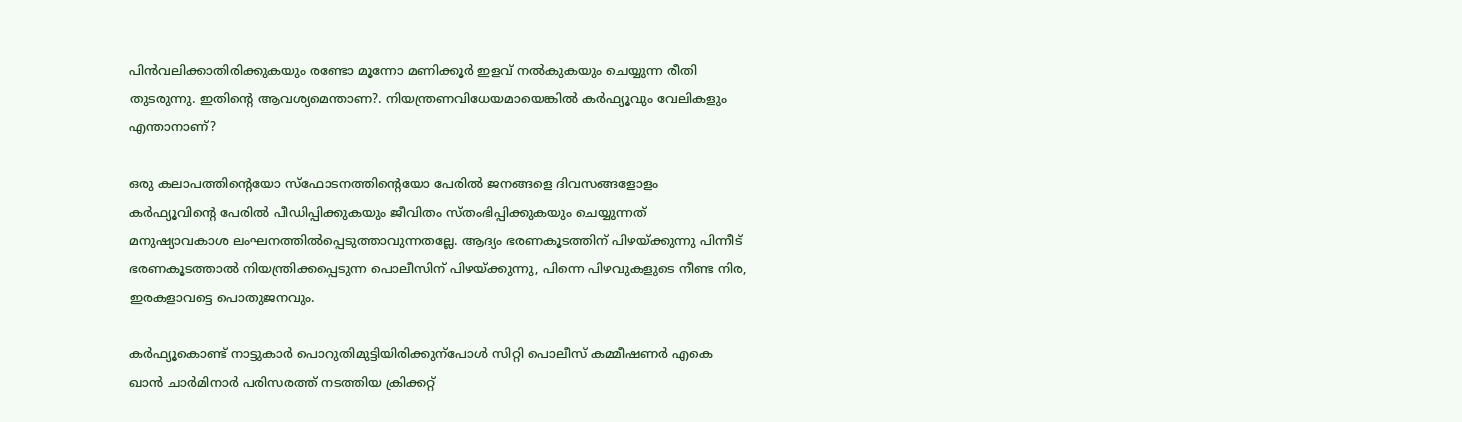പിന്‍വലിക്കാതിരിക്കുകയും രണ്ടോ മൂന്നോ മണിക്കൂര്‍ ഇളവ് നല്‍കുകയും ചെയ്യുന്ന രീതി തുടരുന്നു. ഇതിന്റെ ആവശ്യമെന്താണ?. നിയന്ത്രണവിധേയമായെങ്കില്‍ കര്‍ഫ്യൂവും വേലികളും എന്താനാണ്?

ഒരു കലാപത്തിന്റെയോ സ്‌ഫോടനത്തിന്റെയോ പേരില്‍ ജനങ്ങളെ ദിവസങ്ങളോളം കര്‍ഫ്യൂവിന്റെ പേരില്‍ പീഡിപ്പിക്കുകയും ജീവിതം സ്തംഭിപ്പിക്കുകയും ചെയ്യുന്നത് മനുഷ്യാവകാശ ലംഘനത്തില്‍പ്പെടുത്താവുന്നതല്ലേ. ആദ്യം ഭരണകൂടത്തിന് പിഴയ്ക്കുന്നു പിന്നീട് ഭരണകൂടത്താല്‍ നിയന്ത്രിക്കപ്പെടുന്ന പൊലീസിന് പിഴയ്ക്കുന്നു, പിന്നെ പിഴവുകളുടെ നീണ്ട നിര, ഇരകളാവട്ടെ പൊതുജനവും.

കര്‍ഫ്യൂകൊണ്ട് നാട്ടുകാര്‍ പൊറുതിമുട്ടിയിരിക്കുന്പോള്‍ സിറ്റി പൊലീസ് കമ്മീഷണര്‍ എകെ ഖാന്‍ ചാര്‍മിനാര്‍ പരിസരത്ത് നടത്തിയ ക്രിക്കറ്റ്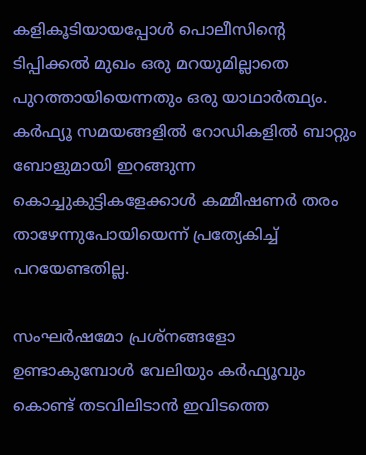കളികൂടിയായപ്പോള്‍ പൊലീസിന്റെ ടിപ്പിക്കല്‍ മുഖം ഒരു മറയുമില്ലാതെ പുറത്തായിയെന്നതും ഒരു യാഥാര്‍ത്ഥ്യം. കര്‍ഫ്യൂ സമയങ്ങളില്‍ റോഡികളില്‍ ബാറ്റും ബോളുമായി ഇറങ്ങുന്ന കൊച്ചുകുട്ടികളേക്കാള്‍ കമ്മീഷണര്‍ തരം താഴേന്നുപോയിയെന്ന് പ്രത്യേകിച്ച് പറയേണ്ടതില്ല.

സംഘര്‍ഷമോ പ്രശ്‌നങ്ങളോ ഉണ്ടാകുമ്പോള്‍ വേലിയും കര്‍ഫ്യൂവും കൊണ്ട് തടവിലിടാന്‍ ഇവിടത്തെ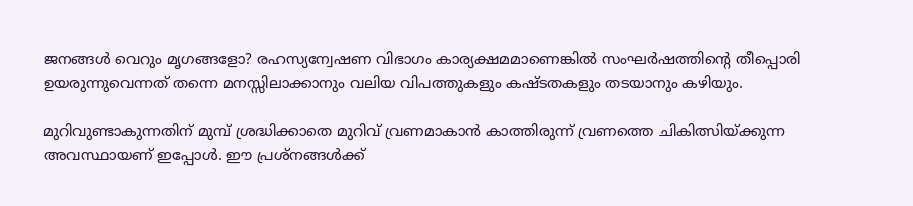ജനങ്ങള്‍ വെറും മൃഗങ്ങളോ? രഹസ്യന്വേഷണ വിഭാഗം കാര്യക്ഷമമാണെങ്കില്‍ സംഘര്‍ഷത്തിന്റെ തീപ്പൊരി ഉയരുന്നുവെന്നത് തന്നെ മനസ്സിലാക്കാനും വലിയ വിപത്തുകളും കഷ്ടതകളും തടയാനും കഴിയും.

മുറിവുണ്ടാകുന്നതിന് മുമ്പ് ശ്രദ്ധിക്കാതെ മുറിവ് വ്രണമാകാന്‍ കാത്തിരുന്ന് വ്രണത്തെ ചികിത്സിയ്ക്കുന്ന അവസ്ഥായണ് ഇപ്പോള്‍. ഈ പ്രശ്‌നങ്ങള്‍ക്ക്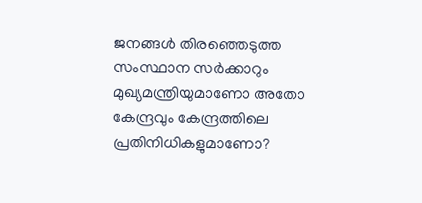ജനങ്ങള്‍ തിരഞ്ഞെടുത്ത സംസ്ഥാന സര്‍ക്കാറും മുഖ്യമന്ത്രിയുമാണോ അതോ കേന്ദ്രവും കേന്ദ്രത്തിലെ പ്രതിനിധികളുമാണോ?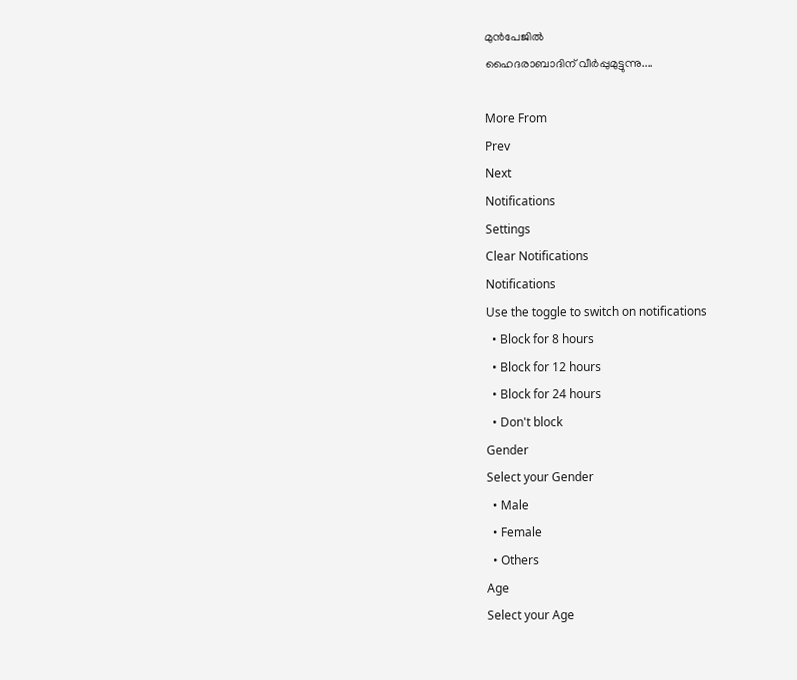മുന്‍പേജില്‍
ഹൈദരാബാദിന് വീര്‍പ്പുമുട്ടുന്നു....

More From
Prev
Next
Notifications
Settings
Clear Notifications
Notifications
Use the toggle to switch on notifications
  • Block for 8 hours
  • Block for 12 hours
  • Block for 24 hours
  • Don't block
Gender
Select your Gender
  • Male
  • Female
  • Others
Age
Select your Age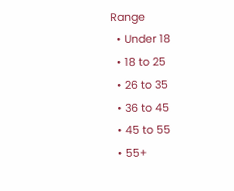Range
  • Under 18
  • 18 to 25
  • 26 to 35
  • 36 to 45
  • 45 to 55
  • 55+